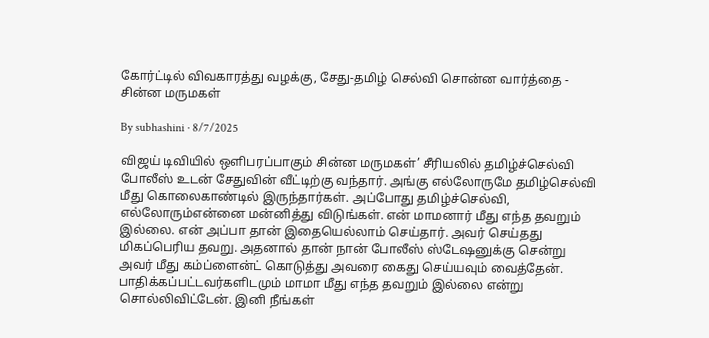கோர்ட்டில் விவகாரத்து வழக்கு, சேது-தமிழ் செல்வி சொன்ன வார்த்தை - சின்ன மருமகள்

By subhashini · 8/7/2025

விஜய் டிவியில் ஒளிபரப்பாகும் சின்ன மருமகள்’ சீரியலில் தமிழ்ச்செல்வி போலீஸ் உடன் சேதுவின் வீட்டிற்கு வந்தார். அங்கு எல்லோருமே தமிழ்செல்வி மீது கொலைகாண்டில் இருந்தார்கள். அப்போது தமிழ்ச்செல்வி, எல்லோரும்என்னை மன்னித்து விடுங்கள். என் மாமனார் மீது எந்த தவறும் இல்லை. என் அப்பா தான் இதையெல்லாம் செய்தார். அவர் செய்தது மிகப்பெரிய தவறு. அதனால் தான் நான் போலீஸ் ஸ்டேஷனுக்கு சென்று அவர் மீது கம்ப்ளைன்ட் கொடுத்து அவரை கைது செய்யவும் வைத்தேன். பாதிக்கப்பட்டவர்களிடமும் மாமா மீது எந்த தவறும் இல்லை என்று சொல்லிவிட்டேன். இனி நீங்கள்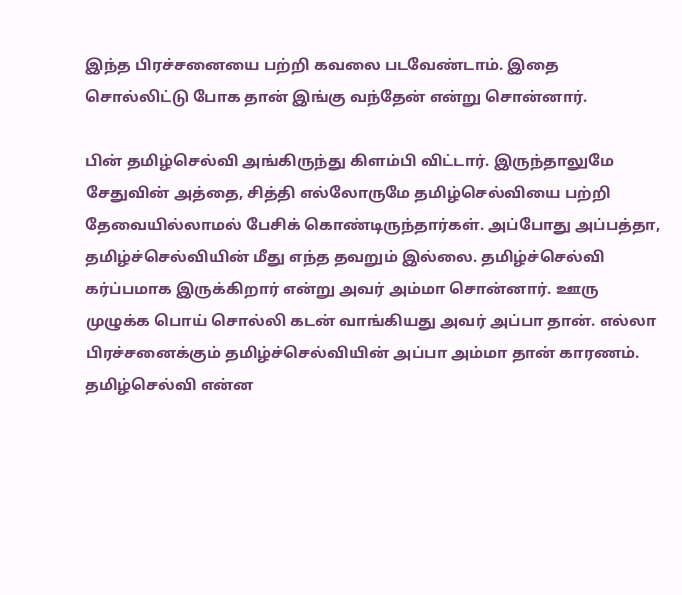இந்த பிரச்சனையை பற்றி கவலை படவேண்டாம். இதை சொல்லிட்டு போக தான் இங்கு வந்தேன் என்று சொன்னார்.

பின் தமிழ்செல்வி அங்கிருந்து கிளம்பி விட்டார். இருந்தாலுமே சேதுவின் அத்தை, சித்தி எல்லோருமே தமிழ்செல்வியை பற்றி தேவையில்லாமல் பேசிக் கொண்டிருந்தார்கள். அப்போது அப்பத்தா, தமிழ்ச்செல்வியின் மீது எந்த தவறும் இல்லை. தமிழ்ச்செல்வி கர்ப்பமாக இருக்கிறார் என்று அவர் அம்மா சொன்னார். ஊரு முழுக்க பொய் சொல்லி கடன் வாங்கியது அவர் அப்பா தான். எல்லா பிரச்சனைக்கும் தமிழ்ச்செல்வியின் அப்பா அம்மா தான் காரணம். தமிழ்செல்வி என்ன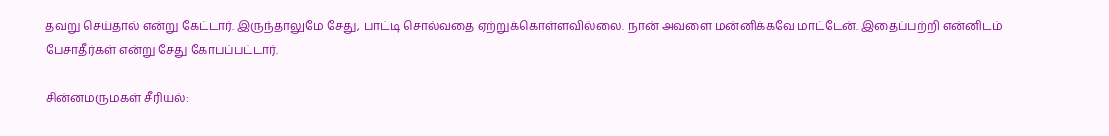தவறு செய்தால் என்று கேட்டார். இருந்தாலுமே சேது, பாட்டி சொல்வதை ஏற்றுக்கொள்ளவில்லை. நான் அவளை மன்னிக்கவே மாட்டேன். இதைப்பற்றி என்னிடம் பேசாதீர்கள் என்று சேது கோபப்பட்டார்.

சின்னமருமகள் சீரியல்: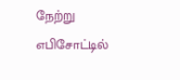நேற்று எபிசோட்டில்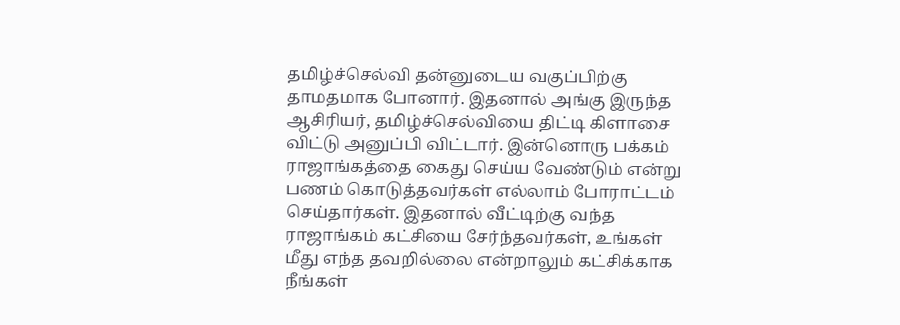தமிழ்ச்செல்வி தன்னுடைய வகுப்பிற்கு தாமதமாக போனார். இதனால் அங்கு இருந்த ஆசிரியர், தமிழ்ச்செல்வியை திட்டி கிளாசை விட்டு அனுப்பி விட்டார். இன்னொரு பக்கம் ராஜாங்கத்தை கைது செய்ய வேண்டும் என்று பணம் கொடுத்தவர்கள் எல்லாம் போராட்டம் செய்தார்கள். இதனால் வீட்டிற்கு வந்த ராஜாங்கம் கட்சியை சேர்ந்தவர்கள், உங்கள் மீது எந்த தவறில்லை என்றாலும் கட்சிக்காக நீங்கள்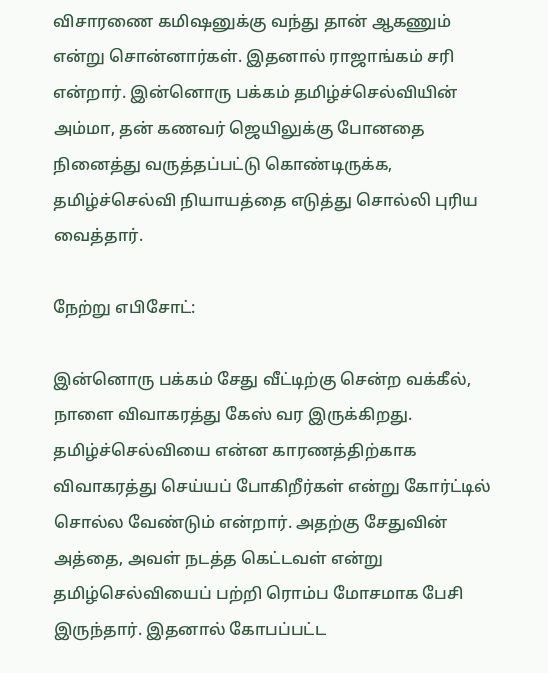விசாரணை கமிஷனுக்கு வந்து தான் ஆகணும் என்று சொன்னார்கள். இதனால் ராஜாங்கம் சரி என்றார். இன்னொரு பக்கம் தமிழ்ச்செல்வியின் அம்மா, தன் கணவர் ஜெயிலுக்கு போனதை நினைத்து வருத்தப்பட்டு கொண்டிருக்க, தமிழ்ச்செல்வி நியாயத்தை எடுத்து சொல்லி புரிய வைத்தார்.

நேற்று எபிசோட்:

இன்னொரு பக்கம் சேது வீட்டிற்கு சென்ற வக்கீல், நாளை விவாகரத்து கேஸ் வர இருக்கிறது. தமிழ்ச்செல்வியை என்ன காரணத்திற்காக விவாகரத்து செய்யப் போகிறீர்கள் என்று கோர்ட்டில் சொல்ல வேண்டும் என்றார். அதற்கு சேதுவின் அத்தை, அவள் நடத்த கெட்டவள் என்று தமிழ்செல்வியைப் பற்றி ரொம்ப மோசமாக பேசி இருந்தார். இதனால் கோபப்பட்ட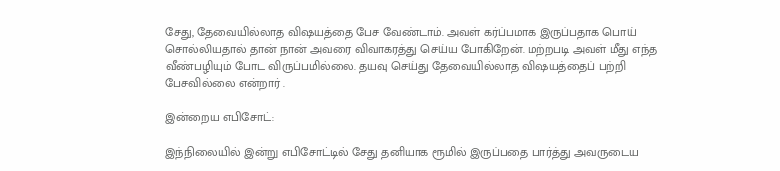சேது, தேவையில்லாத விஷயத்தை பேச வேண்டாம். அவள் கர்ப்பமாக இருப்பதாக பொய் சொல்லியதால் தான் நான் அவரை விவாகரத்து செய்ய போகிறேன். மற்றபடி அவள் மீது எந்த வீண்பழியும் போட விருப்பமில்லை. தயவு செய்து தேவையில்லாத விஷயத்தைப் பற்றி பேசவில்லை என்றார் .

இன்றைய எபிசோட்:

இந்நிலையில் இன்று எபிசோட்டில் சேது தனியாக ரூமில் இருப்பதை பார்த்து அவருடைய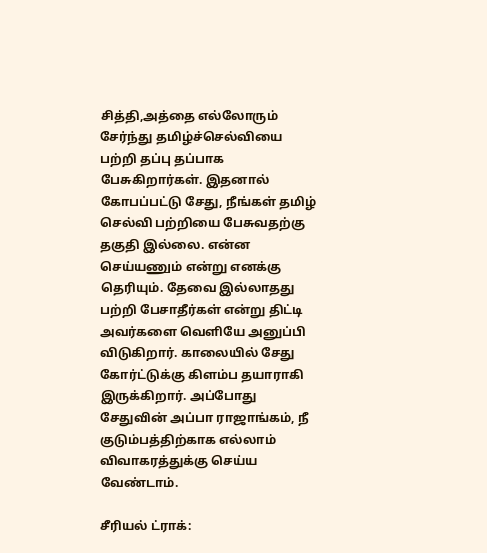சித்தி,அத்தை எல்லோரும் சேர்ந்து தமிழ்ச்செல்வியை பற்றி தப்பு தப்பாக பேசுகிறார்கள். இதனால் கோபப்பட்டு சேது, நீங்கள் தமிழ் செல்வி பற்றியை பேசுவதற்கு தகுதி இல்லை. என்ன செய்யணும் என்று எனக்கு தெரியும். தேவை இல்லாதது பற்றி பேசாதீர்கள் என்று திட்டி அவர்களை வெளியே அனுப்பி விடுகிறார். காலையில் சேது கோர்ட்டுக்கு கிளம்ப தயாராகி இருக்கிறார். அப்போது சேதுவின் அப்பா ராஜாங்கம், நீ குடும்பத்திற்காக எல்லாம் விவாகரத்துக்கு செய்ய வேண்டாம்.

சீரியல் ட்ராக்: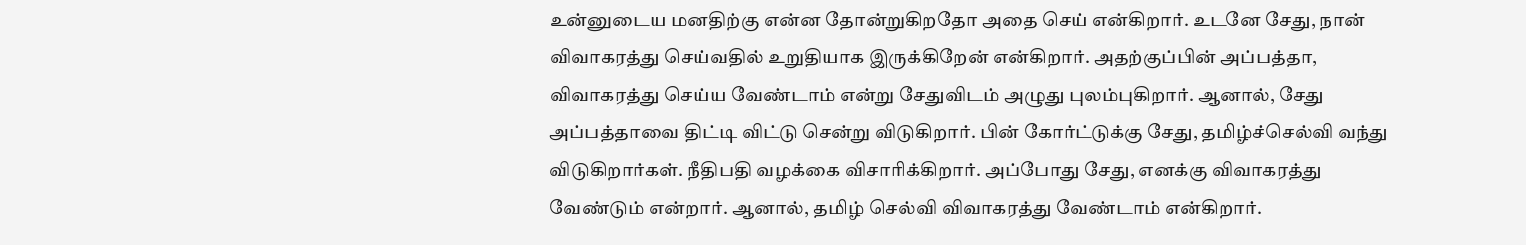உன்னுடைய மனதிற்கு என்ன தோன்றுகிறதோ அதை செய் என்கிறார். உடனே சேது, நான் விவாகரத்து செய்வதில் உறுதியாக இருக்கிறேன் என்கிறார். அதற்குப்பின் அப்பத்தா, விவாகரத்து செய்ய வேண்டாம் என்று சேதுவிடம் அழுது புலம்புகிறார். ஆனால், சேது அப்பத்தாவை திட்டி விட்டு சென்று விடுகிறார். பின் கோர்ட்டுக்கு சேது, தமிழ்ச்செல்வி வந்து விடுகிறார்கள். நீதிபதி வழக்கை விசாரிக்கிறார். அப்போது சேது, எனக்கு விவாகரத்து வேண்டும் என்றார். ஆனால், தமிழ் செல்வி விவாகரத்து வேண்டாம் என்கிறார்.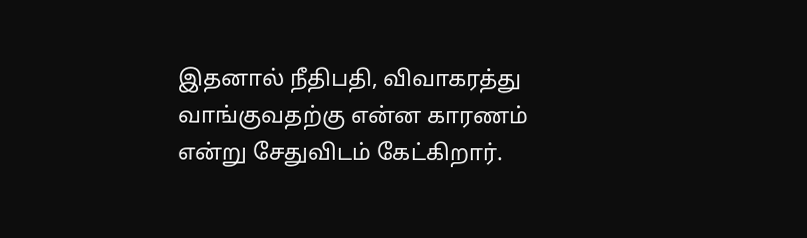இதனால் நீதிபதி, விவாகரத்து வாங்குவதற்கு என்ன காரணம் என்று சேதுவிடம் கேட்கிறார்.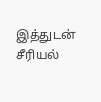இத்துடன் சீரியல்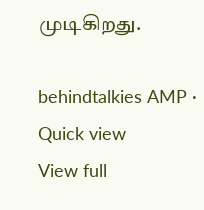முடிகிறது.

behindtalkies AMP · Quick view
View full